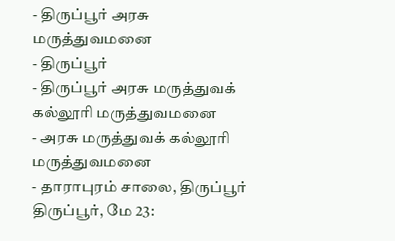- திருப்பூர் அரசு மருத்துவமனை
- திருப்பூர்
- திருப்பூர் அரசு மருத்துவக் கல்லூரி மருத்துவமனை
- அரசு மருத்துவக் கல்லூரி மருத்துவமனை
- தாராபுரம் சாலை, திருப்பூர்
திருப்பூர், மே 23: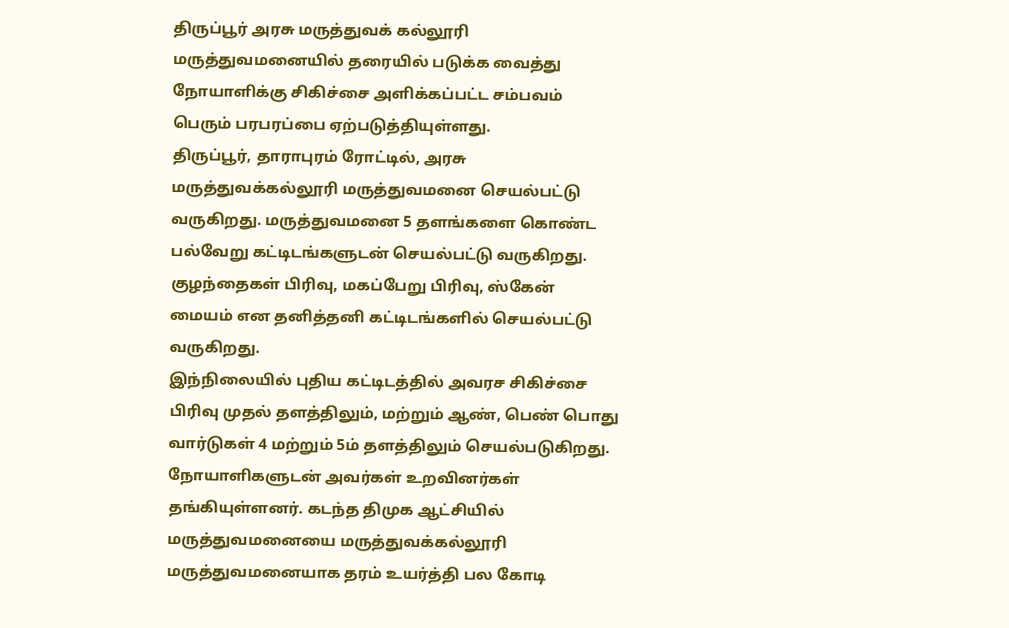திருப்பூர் அரசு மருத்துவக் கல்லூரி மருத்துவமனையில் தரையில் படுக்க வைத்து நோயாளிக்கு சிகிச்சை அளிக்கப்பட்ட சம்பவம் பெரும் பரபரப்பை ஏற்படுத்தியுள்ளது.
திருப்பூர், தாராபுரம் ரோட்டில், அரசு மருத்துவக்கல்லூரி மருத்துவமனை செயல்பட்டு வருகிறது. மருத்துவமனை 5 தளங்களை கொண்ட பல்வேறு கட்டிடங்களுடன் செயல்பட்டு வருகிறது. குழந்தைகள் பிரிவு, மகப்பேறு பிரிவு, ஸ்கேன் மையம் என தனித்தனி கட்டிடங்களில் செயல்பட்டு வருகிறது.
இந்நிலையில் புதிய கட்டிடத்தில் அவரச சிகிச்சை பிரிவு முதல் தளத்திலும், மற்றும் ஆண், பெண் பொது வார்டுகள் 4 மற்றும் 5ம் தளத்திலும் செயல்படுகிறது. நோயாளிகளுடன் அவர்கள் உறவினர்கள் தங்கியுள்ளனர். கடந்த திமுக ஆட்சியில் மருத்துவமனையை மருத்துவக்கல்லூரி மருத்துவமனையாக தரம் உயர்த்தி பல கோடி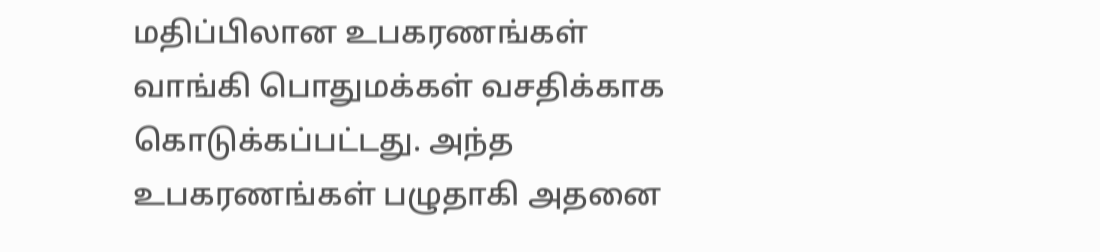மதிப்பிலான உபகரணங்கள் வாங்கி பொதுமக்கள் வசதிக்காக கொடுக்கப்பட்டது. அந்த உபகரணங்கள் பழுதாகி அதனை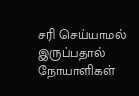சரி செய்யாமல் இருப்பதால் நோயாளிகள்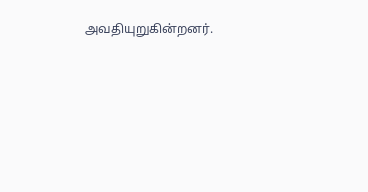அவதியுறுகின்றனர்.